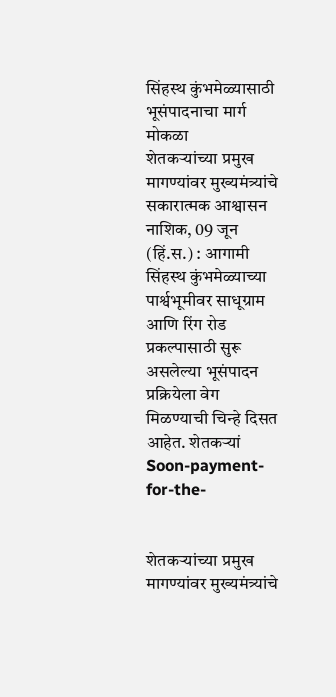सिंहस्थ कुंभमेळ्यासाठी भूसंपादनाचा मार्ग मोकळा
शेतकऱ्यांच्या प्रमुख मागण्यांवर मुख्यमंत्र्यांचे सकारात्मक आश्वासन नाशिक, 09 जून (हिं.स.) : आगामी सिंहस्थ कुंभमेळ्याच्या पार्श्वभूमीवर साधूग्राम आणि रिंग रोड प्रकल्पासाठी सुरू असलेल्या भूसंपादन प्रक्रियेला वेग मिळण्याची चिन्हे दिसत आहेत. शेतकऱ्यां
Soon-payment-for-the-


शेतकऱ्यांच्या प्रमुख मागण्यांवर मुख्यमंत्र्यांचे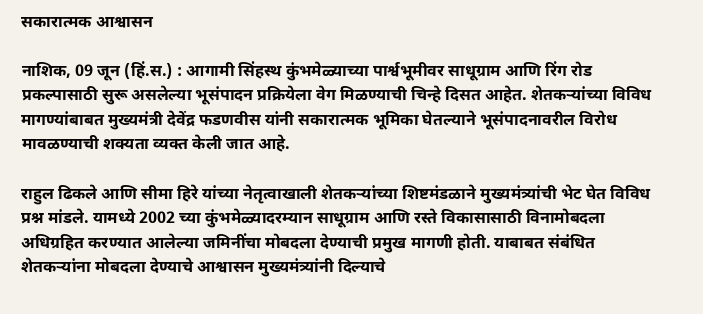सकारात्मक आश्वासन

नाशिक, 09 जून (हिं.स.) : आगामी सिंहस्थ कुंभमेळ्याच्या पार्श्वभूमीवर साधूग्राम आणि रिंग रोड प्रकल्पासाठी सुरू असलेल्या भूसंपादन प्रक्रियेला वेग मिळण्याची चिन्हे दिसत आहेत. शेतकऱ्यांच्या विविध मागण्यांबाबत मुख्यमंत्री देवेंद्र फडणवीस यांनी सकारात्मक भूमिका घेतल्याने भूसंपादनावरील विरोध मावळण्याची शक्यता व्यक्त केली जात आहे.

राहुल ढिकले आणि सीमा हिरे यांच्या नेतृत्वाखाली शेतकऱ्यांच्या शिष्टमंडळाने मुख्यमंत्र्यांची भेट घेत विविध प्रश्न मांडले. यामध्ये 2002 च्या कुंभमेळ्यादरम्यान साधूग्राम आणि रस्ते विकासासाठी विनामोबदला अधिग्रहित करण्यात आलेल्या जमिनींचा मोबदला देण्याची प्रमुख मागणी होती. याबाबत संबंधित शेतकऱ्यांना मोबदला देण्याचे आश्वासन मुख्यमंत्र्यांनी दिल्याचे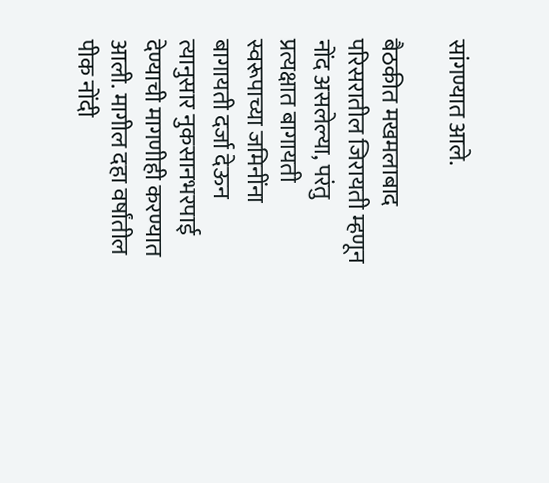सांगण्यात आले.

बैठकीत मखमलाबाद परिसरातील जिरायती म्हणून नोंद असलेल्या, परंतु प्रत्यक्षात बागायती स्वरूपाच्या जमिनींना बागायती दर्जा देऊन त्यानुसार नुकसानभरपाई देण्याची मागणीही करण्यात आली. मागील दहा वर्षांतील पीक नोंदी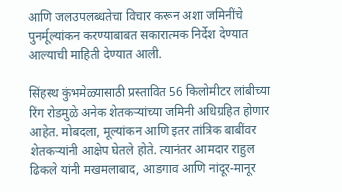आणि जलउपलब्धतेचा विचार करून अशा जमिनींचे पुनर्मूल्यांकन करण्याबाबत सकारात्मक निर्देश देण्यात आल्याची माहिती देण्यात आली.

सिंहस्थ कुंभमेळ्यासाठी प्रस्तावित 56 किलोमीटर लांबीच्या रिंग रोडमुळे अनेक शेतकऱ्यांच्या जमिनी अधिग्रहित होणार आहेत. मोबदला, मूल्यांकन आणि इतर तांत्रिक बाबींवर शेतकऱ्यांनी आक्षेप घेतले होते. त्यानंतर आमदार राहुल ढिकले यांनी मखमलाबाद, आडगाव आणि नांदूर-मानूर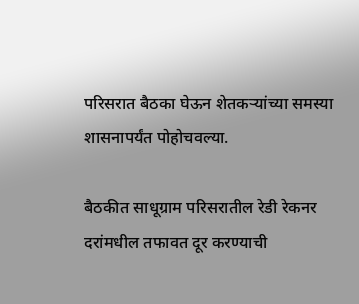परिसरात बैठका घेऊन शेतकऱ्यांच्या समस्या शासनापर्यंत पोहोचवल्या.

बैठकीत साधूग्राम परिसरातील रेडी रेकनर दरांमधील तफावत दूर करण्याची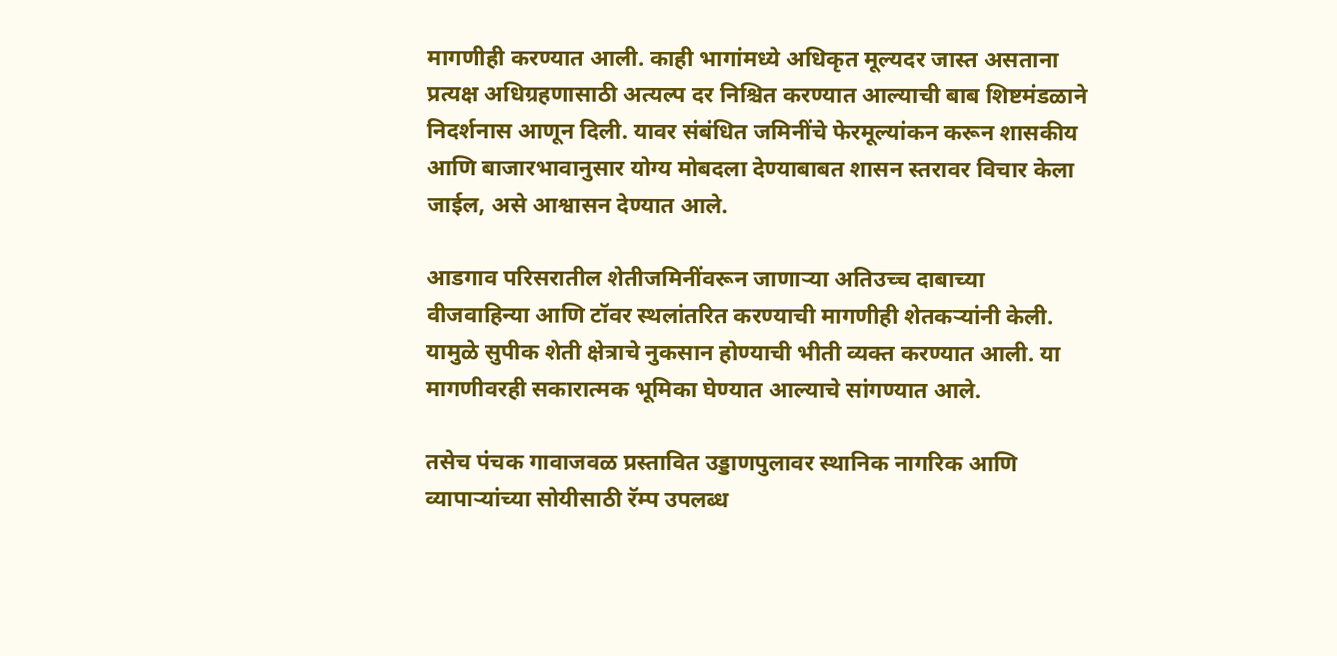मागणीही करण्यात आली. काही भागांमध्ये अधिकृत मूल्यदर जास्त असताना प्रत्यक्ष अधिग्रहणासाठी अत्यल्प दर निश्चित करण्यात आल्याची बाब शिष्टमंडळाने निदर्शनास आणून दिली. यावर संबंधित जमिनींचे फेरमूल्यांकन करून शासकीय आणि बाजारभावानुसार योग्य मोबदला देण्याबाबत शासन स्तरावर विचार केला जाईल, असे आश्वासन देण्यात आले.

आडगाव परिसरातील शेतीजमिनींवरून जाणाऱ्या अतिउच्च दाबाच्या वीजवाहिन्या आणि टॉवर स्थलांतरित करण्याची मागणीही शेतकऱ्यांनी केली. यामुळे सुपीक शेती क्षेत्राचे नुकसान होण्याची भीती व्यक्त करण्यात आली. या मागणीवरही सकारात्मक भूमिका घेण्यात आल्याचे सांगण्यात आले.

तसेच पंचक गावाजवळ प्रस्तावित उड्डाणपुलावर स्थानिक नागरिक आणि व्यापाऱ्यांच्या सोयीसाठी रॅम्प उपलब्ध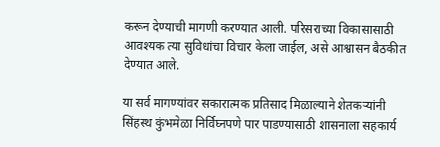करून देण्याची मागणी करण्यात आली. परिसराच्या विकासासाठी आवश्यक त्या सुविधांचा विचार केला जाईल, असे आश्वासन बैठकीत देण्यात आले.

या सर्व मागण्यांवर सकारात्मक प्रतिसाद मिळाल्याने शेतकऱ्यांनी सिंहस्थ कुंभमेळा निर्विघ्नपणे पार पाडण्यासाठी शासनाला सहकार्य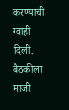करण्याची ग्वाही दिली. बैठकीला माजी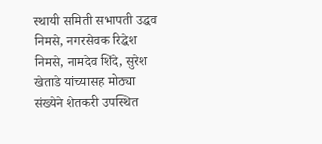स्थायी समिती सभापती उद्धव निमसे, नगरसेवक रिद्धेश निमसे, नामदेव शिंदे, सुरेश खेताडे यांच्यासह मोठ्या संख्येने शेतकरी उपस्थित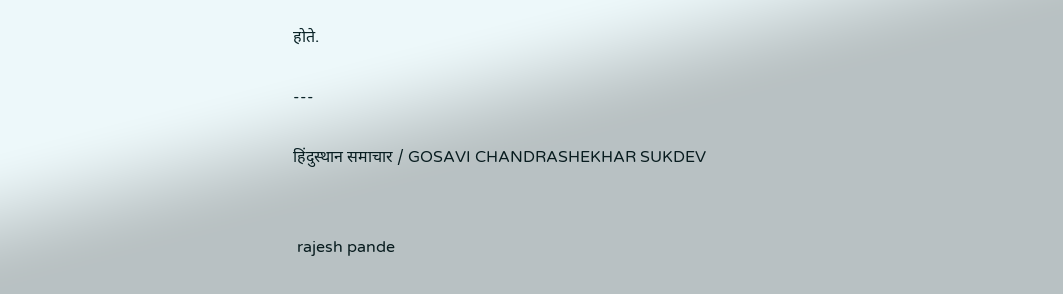होते.

---

हिंदुस्थान समाचार / GOSAVI CHANDRASHEKHAR SUKDEV


 rajesh pande